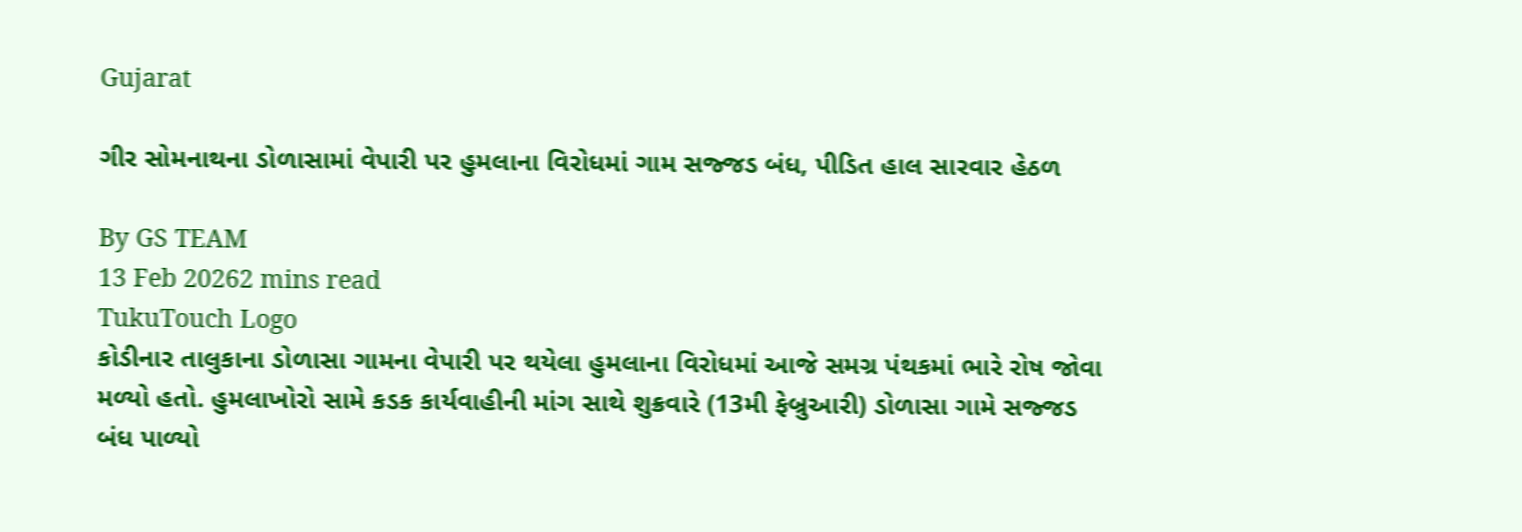Gujarat

ગીર સોમનાથના ડોળાસામાં વેપારી પર હુમલાના વિરોધમાં ગામ સજ્જડ બંધ, પીડિત હાલ સારવાર હેઠળ

By GS TEAM
13 Feb 20262 mins read
TukuTouch Logo
કોડીનાર તાલુકાના ડોળાસા ગામના વેપારી પર થયેલા હુમલાના વિરોધમાં આજે સમગ્ર પંથકમાં ભારે રોષ જોવા મળ્યો હતો. હુમલાખોરો સામે કડક કાર્યવાહીની માંગ સાથે શુક્રવારે (13મી ફેબ્રુઆરી) ડોળાસા ગામે સજ્જડ બંધ પાળ્યો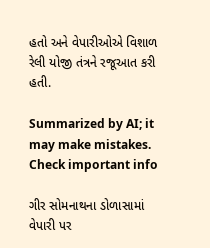હતો અને વેપારીઓએ વિશાળ રેલી યોજી તંત્રને રજૂઆત કરી હતી.

Summarized by AI; it may make mistakes. Check important info

ગીર સોમનાથના ડોળાસામાં વેપારી પર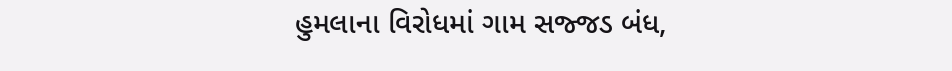હુમલાના વિરોધમાં ગામ સજ્જડ બંધ,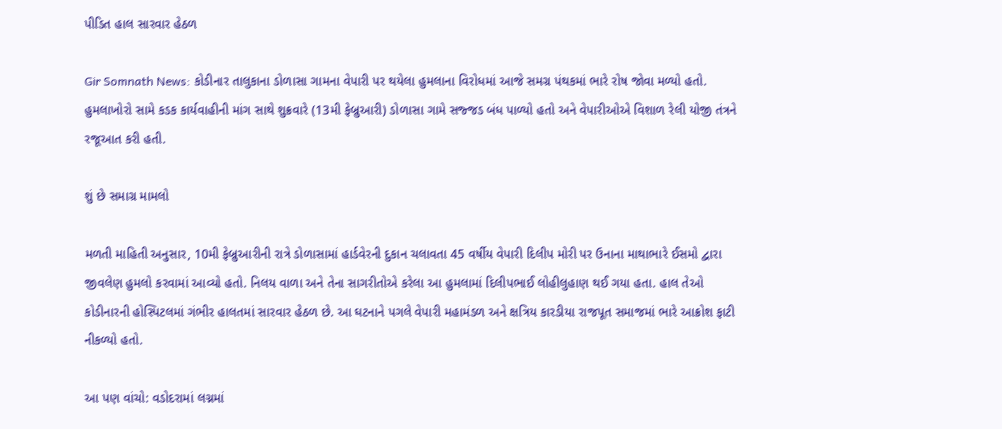પીડિત હાલ સારવાર હેઠળ

Gir Somnath News: કોડીનાર તાલુકાના ડોળાસા ગામના વેપારી પર થયેલા હુમલાના વિરોધમાં આજે સમગ્ર પંથકમાં ભારે રોષ જોવા મળ્યો હતો. હુમલાખોરો સામે કડક કાર્યવાહીની માંગ સાથે શુક્રવારે (13મી ફેબ્રુઆરી) ડોળાસા ગામે સજ્જડ બંધ પાળ્યો હતો અને વેપારીઓએ વિશાળ રેલી યોજી તંત્રને રજૂઆત કરી હતી.

શું છે સમાગ્ર મામલો

મળતી માહિતી અનુસાર, 10મી ફેબ્રુઆરીની રાત્રે ડોળાસામાં હાર્ડવેરની દુકાન ચલાવતા 45 વર્ષીય વેપારી દિલીપ મોરી પર ઉનાના માથાભારે ઈસમો દ્વારા જીવલેણ હુમલો કરવામાં આવ્યો હતો. નિલય વાળા અને તેના સાગરીતોએ કરેલા આ હુમલામાં દિલીપભાઈ લોહીલુહાણ થઈ ગયા હતા. હાલ તેઓ કોડીનારની હોસ્પિટલમાં ગંભીર હાલતમાં સારવાર હેઠળ છે. આ ઘટનાને પગલે વેપારી મહામંડળ અને ક્ષત્રિય કારડીયા રાજપૂત સમાજમાં ભારે આક્રોશ ફાટી નીકળ્યો હતો.

આ પણ વાંચો: વડોદરામાં લગ્નમાં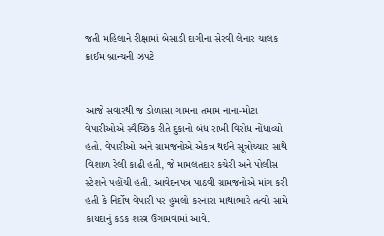જતી મહિલાને રીક્ષામાં બેસાડી દાગીના સેરવી લેનાર ચાલક ક્રાઈમ બ્રાન્ચની ઝપટે


આજે સવારથી જ ડોળાસા ગામના તમામ નાના-મોટા વેપારીઓએ સ્વૈચ્છિક રીતે દુકાનો બંધ રાખી વિરોધ નોંધાવ્યો હતો. વેપારીઓ અને ગ્રામજનોએ એકત્ર થઈને સૂત્રોચ્ચાર સાથે વિશાળ રેલી કાઢી હતી, જે મામલતદાર કચેરી અને પોલીસ સ્ટેશને પહોંચી હતી. આવેદનપત્ર પાઠવી ગ્રામજનોએ માંગ કરી હતી કે નિર્દોષ વેપારી પર હુમલો કરનારા માથાભારે તત્વો સામે કાયદાનું કડક શસ્ત્ર ઉગામવામાં આવે.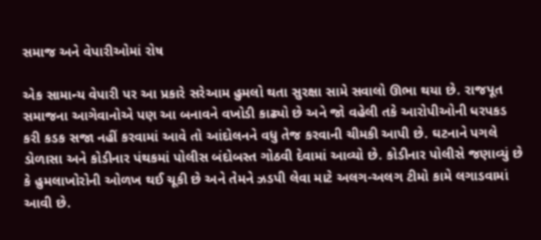સમાજ અને વેપારીઓમાં રોષ

એક સામાન્ય વેપારી પર આ પ્રકારે સરેઆમ હુમલો થતા સુરક્ષા સામે સવાલો ઊભા થયા છે. રાજપૂત સમાજના આગેવાનોએ પણ આ બનાવને વખોડી કાઢ્યો છે અને જો વહેલી તકે આરોપીઓની ધરપકડ કરી કડક સજા નહીં કરવામાં આવે તો આંદોલનને વધુ તેજ કરવાની ચીમકી આપી છે. ઘટનાને પગલે ડોળાસા અને કોડીનાર પંથકમાં પોલીસ બંદોબસ્ત ગોઠવી દેવામાં આવ્યો છે. કોડીનાર પોલીસે જણાવ્યું છે કે હુમલાખોરોની ઓળખ થઈ ચૂકી છે અને તેમને ઝડપી લેવા માટે અલગ-અલગ ટીમો કામે લગાડવામાં આવી છે.